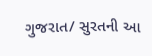ગુજરાત/ સુરતની આ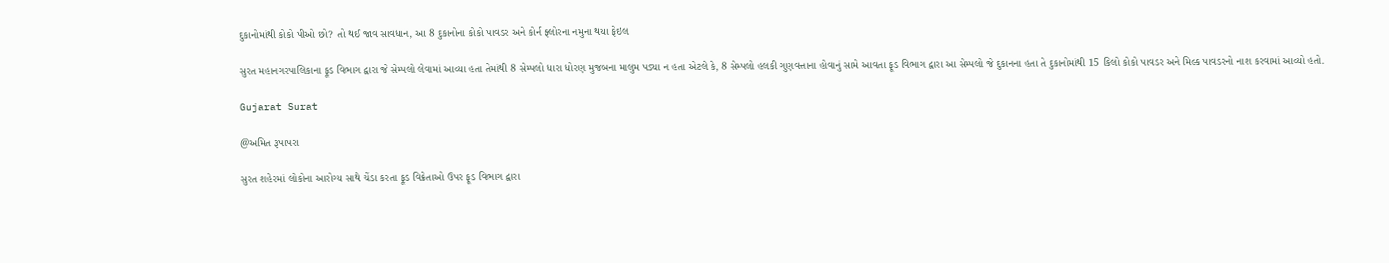દુકાનોમાંથી કોકો પીઓ છો? તો થઈ જાવ સાવધાન, આ 8 દુકાનોના કોકો પાવડર અને કોર્ન ફ્લોરના નમુના થયા ફેઇલ

સુરત મહાનગરપાલિકાના ફૂડ વિભાગ દ્વારા જે સેમ્પલો લેવામાં આવ્યા હતા તેમાંથી 8 સેમ્પલો ધારા ધોરણ મુજબના માલુમ પડ્યા ન હતા એટલે કે, 8 સેમ્પલો હલકી ગુણવત્તાના હોવાનું સામે આવતા ફૂડ વિભાગ દ્વારા આ સેમ્પલો જે દુકાનના હતા તે દુકાનોમાંથી 15 કિલો કોકો પાવડર અને મિલ્ક પાવડરનો નાશ કરવામાં આવ્યો હતો.

Gujarat Surat

@અમિત રૂપાપરા

સુરત શહેરમાં લોકોના આરોગ્ય સાથે ચેંડા કરતા ફૂડ વિક્રેતાઓ ઉપર ફૂડ વિભાગ દ્વારા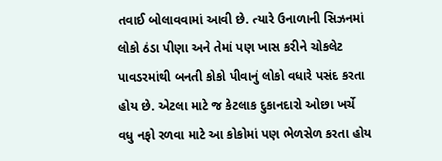તવાઈ બોલાવવામાં આવી છે. ત્યારે ઉનાળાની સિઝનમાં લોકો ઠંડા પીણા અને તેમાં પણ ખાસ કરીને ચોકલેટ પાવડરમાંથી બનતી કોકો પીવાનું લોકો વધારે પસંદ કરતા હોય છે. એટલા માટે જ કેટલાક દુકાનદારો ઓછા ખર્ચે વધુ નફો રળવા માટે આ કોકોમાં પણ ભેળસેળ કરતા હોય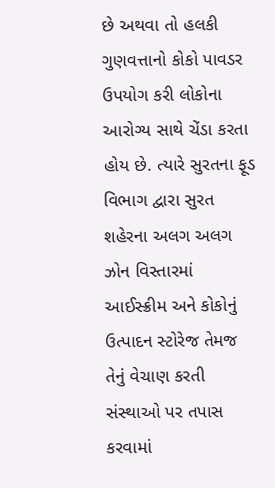છે અથવા તો હલકી ગુણવત્તાનો કોકો પાવડર ઉપયોગ કરી લોકોના આરોગ્ય સાથે ચેંડા કરતા હોય છે. ત્યારે સુરતના ફૂડ વિભાગ દ્વારા સુરત શહેરના અલગ અલગ ઝોન વિસ્તારમાં આઈસ્ક્રીમ અને કોકોનું ઉત્પાદન સ્ટોરેજ તેમજ તેનું વેચાણ કરતી સંસ્થાઓ પર તપાસ કરવામાં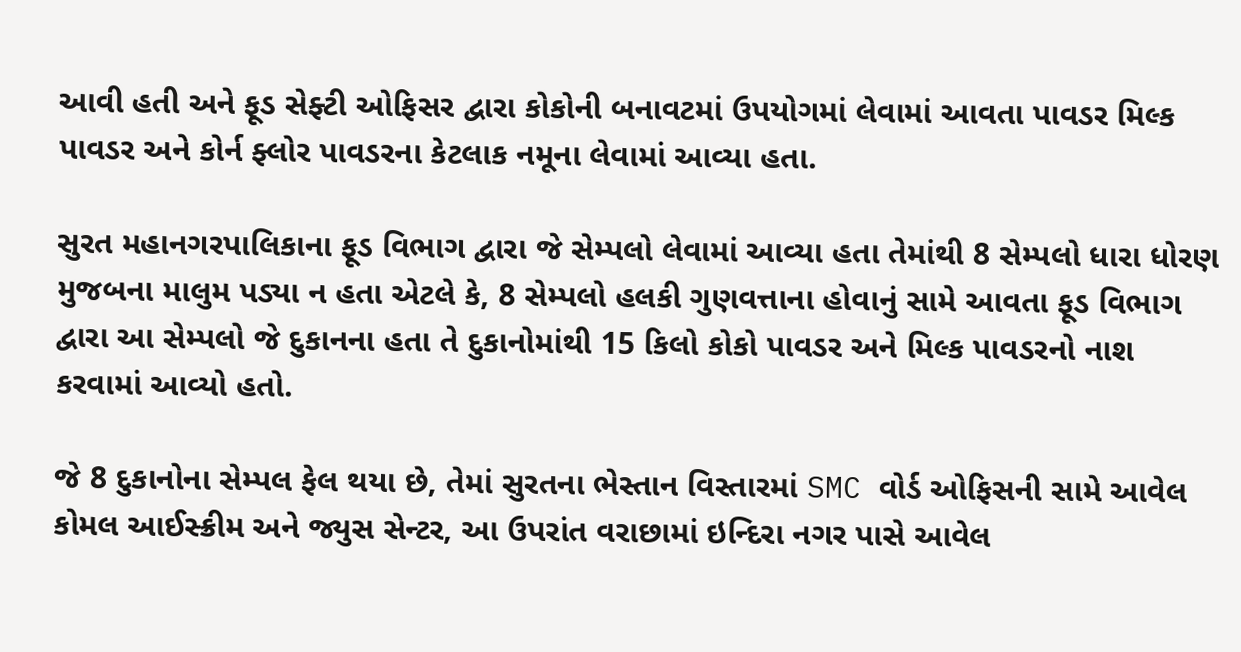આવી હતી અને ફૂડ સેફ્ટી ઓફિસર દ્વારા કોકોની બનાવટમાં ઉપયોગમાં લેવામાં આવતા પાવડર મિલ્ક પાવડર અને કોર્ન ફ્લોર પાવડરના કેટલાક નમૂના લેવામાં આવ્યા હતા.

સુરત મહાનગરપાલિકાના ફૂડ વિભાગ દ્વારા જે સેમ્પલો લેવામાં આવ્યા હતા તેમાંથી 8 સેમ્પલો ધારા ધોરણ મુજબના માલુમ પડ્યા ન હતા એટલે કે, 8 સેમ્પલો હલકી ગુણવત્તાના હોવાનું સામે આવતા ફૂડ વિભાગ દ્વારા આ સેમ્પલો જે દુકાનના હતા તે દુકાનોમાંથી 15 કિલો કોકો પાવડર અને મિલ્ક પાવડરનો નાશ કરવામાં આવ્યો હતો.

જે 8 દુકાનોના સેમ્પલ ફેલ થયા છે, તેમાં સુરતના ભેસ્તાન વિસ્તારમાં SMC વોર્ડ ઓફિસની સામે આવેલ કોમલ આઈસ્ક્રીમ અને જ્યુસ સેન્ટર, આ ઉપરાંત વરાછામાં ઇન્દિરા નગર પાસે આવેલ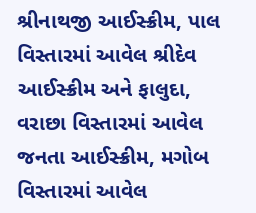શ્રીનાથજી આઈસ્ક્રીમ, પાલ વિસ્તારમાં આવેલ શ્રીદેવ આઈસ્ક્રીમ અને ફાલુદા, વરાછા વિસ્તારમાં આવેલ જનતા આઈસ્ક્રીમ, મગોબ વિસ્તારમાં આવેલ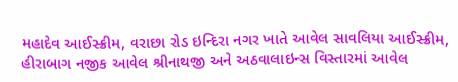મહાદેવ આઈસ્ક્રીમ, વરાછા રોડ ઇન્દિરા નગર ખાતે આવેલ સાવલિયા આઈસ્ક્રીમ, હીરાબાગ નજીક આવેલ શ્રીનાથજી અને અઠવાલાઇન્સ વિસ્તારમાં આવેલ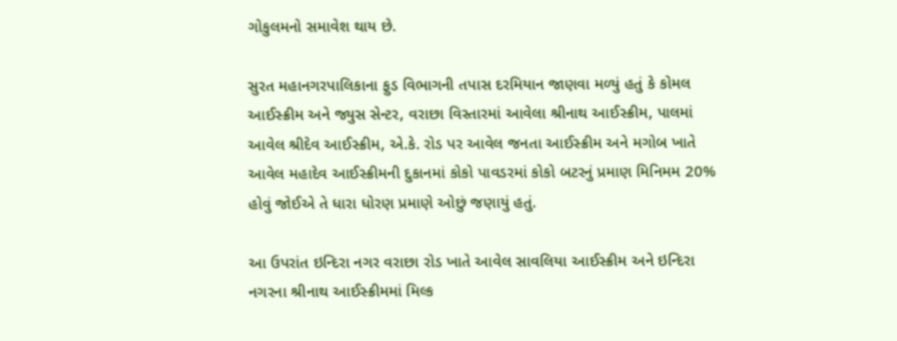ગોકુલમનો સમાવેશ થાય છે.

સુરત મહાનગરપાલિકાના ફુડ વિભાગની તપાસ દરમિયાન જાણવા મળ્યું હતું કે કોમલ આઈસ્ક્રીમ અને જ્યુસ સેન્ટર, વરાછા વિસ્તારમાં આવેલા શ્રીનાથ આઈસ્ક્રીમ, પાલમાં આવેલ શ્રીદેવ આઈસ્ક્રીમ, એ.કે. રોડ પર આવેલ જનતા આઈસ્ક્રીમ અને મગોબ ખાતે આવેલ મહાદેવ આઈસ્ક્રીમની દુકાનમાં કોકો પાવડરમાં કોકો બટરનું પ્રમાણ મિનિમમ 20% હોવું જોઈએ તે ધારા ધોરણ પ્રમાણે ઓછું જણાયું હતું.

આ ઉપરાંત ઇન્દિરા નગર વરાછા રોડ ખાતે આવેલ સાવલિયા આઈસ્ક્રીમ અને ઇન્દિરા નગરના શ્રીનાથ આઈસ્ક્રીમમાં મિલ્ક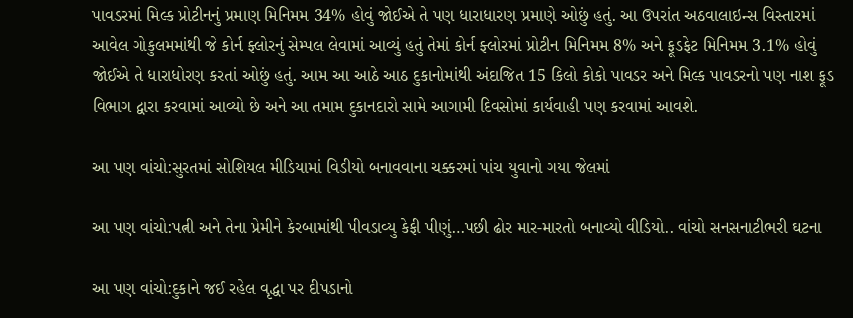પાવડરમાં મિલ્ક પ્રોટીનનું પ્રમાણ મિનિમમ 34% હોવું જોઈએ તે પણ ધારાધારણ પ્રમાણે ઓછું હતું. આ ઉપરાંત અઠવાલાઇન્સ વિસ્તારમાં આવેલ ગોકુલમમાંથી જે કોર્ન ફ્લોરનું સેમ્પલ લેવામાં આવ્યું હતું તેમાં કોર્ન ફ્લોરમાં પ્રોટીન મિનિમમ 8% અને ફૂડફેટ મિનિમમ 3.1% હોવું જોઈએ તે ધારાધોરણ કરતાં ઓછું હતું. આમ આ આઠે આઠ દુકાનોમાંથી અંદાજિત 15 કિલો કોકો પાવડર અને મિલ્ક પાવડરનો પણ નાશ ફૂડ વિભાગ દ્વારા કરવામાં આવ્યો છે અને આ તમામ દુકાનદારો સામે આગામી દિવસોમાં કાર્યવાહી પણ કરવામાં આવશે.

આ પણ વાંચો:સુરતમાં સોશિયલ મીડિયામાં વિડીયો બનાવવાના ચક્કરમાં પાંચ યુવાનો ગયા જેલમાં

આ પણ વાંચો:પત્ની અને તેના પ્રેમીને કેરબામાંથી પીવડાવ્યુ કેફી પીણું…પછી ઢોર માર-મારતો બનાવ્યો વીડિયો.. વાંચો સનસનાટીભરી ઘટના

આ પણ વાંચો:દુકાને જઈ રહેલ વૃદ્ધા પર દીપડાનો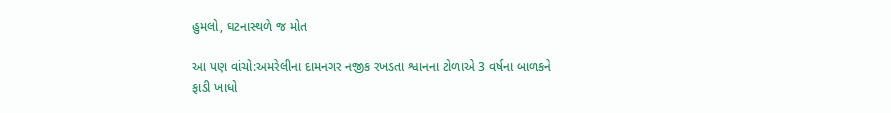હુમલો, ઘટનાસ્થળે જ મોત

આ પણ વાંચો:અમરેલીના દામનગર નજીક રખડતા શ્વાનના ટોળાએ 3 વર્ષના બાળકને ફાડી ખાધો